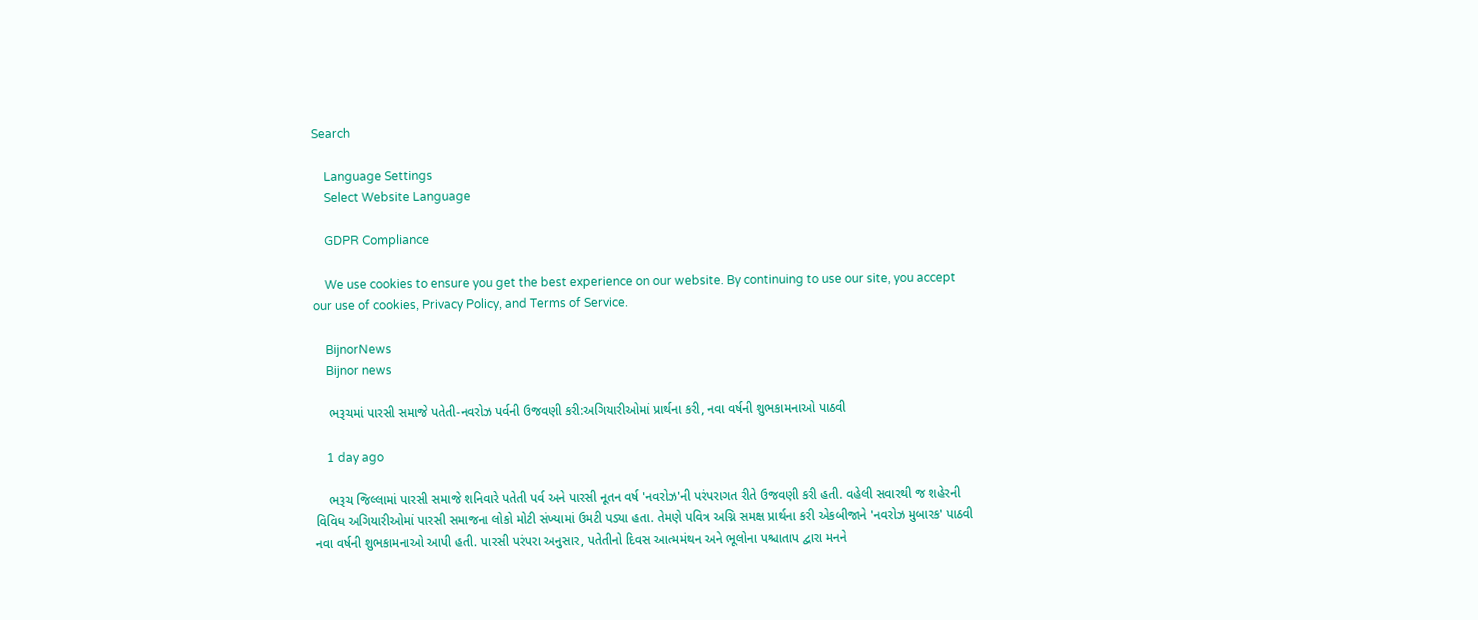Search

    Language Settings
    Select Website Language

    GDPR Compliance

    We use cookies to ensure you get the best experience on our website. By continuing to use our site, you accept our use of cookies, Privacy Policy, and Terms of Service.

    BijnorNews
    Bijnor news

    ભરૂચમાં પારસી સમાજે પતેતી-નવરોઝ પર્વની ઉજવણી કરી:અગિયારીઓમાં પ્રાર્થના કરી, નવા વર્ષની શુભકામનાઓ પાઠવી

    1 day ago

    ભરૂચ જિલ્લામાં પારસી સમાજે શનિવારે પતેતી પર્વ અને પારસી નૂતન વર્ષ 'નવરોઝ'ની પરંપરાગત રીતે ઉજવણી કરી હતી. વહેલી સવારથી જ શહેરની વિવિધ અગિયારીઓમાં પારસી સમાજના લોકો મોટી સંખ્યામાં ઉમટી પડ્યા હતા. તેમણે પવિત્ર અગ્નિ સમક્ષ પ્રાર્થના કરી એકબીજાને 'નવરોઝ મુબારક' પાઠવી નવા વર્ષની શુભકામનાઓ આપી હતી. પારસી પરંપરા અનુસાર, પતેતીનો દિવસ આત્મમંથન અને ભૂલોના પશ્ચાતાપ દ્વારા મનને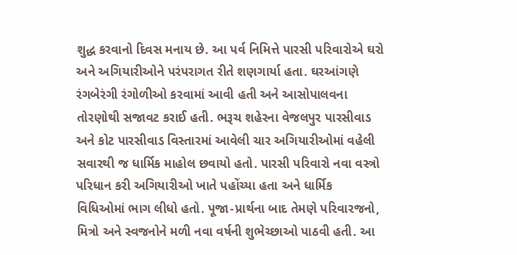શુદ્ધ કરવાનો દિવસ મનાય છે. આ પર્વ નિમિત્તે પારસી પરિવારોએ ઘરો અને અગિયારીઓને પરંપરાગત રીતે શણગાર્યા હતા. ઘરઆંગણે રંગબેરંગી રંગોળીઓ કરવામાં આવી હતી અને આસોપાલવના તોરણોથી સજાવટ કરાઈ હતી. ભરૂચ શહેરના વેજલપુર પારસીવાડ અને કોટ પારસીવાડ વિસ્તારમાં આવેલી ચાર અગિયારીઓમાં વહેલી સવારથી જ ધાર્મિક માહોલ છવાયો હતો. પારસી પરિવારો નવા વસ્ત્રો પરિધાન કરી અગિયારીઓ ખાતે પહોંચ્યા હતા અને ધાર્મિક વિધિઓમાં ભાગ લીધો હતો. પૂજા-પ્રાર્થના બાદ તેમણે પરિવારજનો, મિત્રો અને સ્વજનોને મળી નવા વર્ષની શુભેચ્છાઓ પાઠવી હતી. આ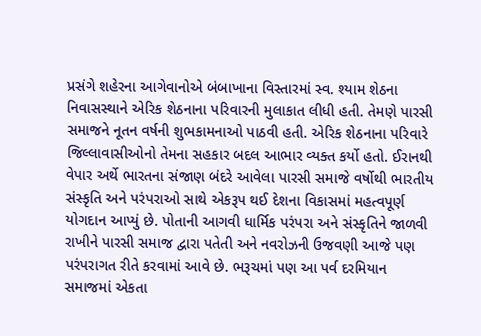પ્રસંગે શહેરના આગેવાનોએ બંબાખાના વિસ્તારમાં સ્વ. શ્યામ શેઠના નિવાસસ્થાને એરિક શેઠનાના પરિવારની મુલાકાત લીધી હતી. તેમણે પારસી સમાજને નૂતન વર્ષની શુભકામનાઓ પાઠવી હતી. એરિક શેઠનાના પરિવારે જિલ્લાવાસીઓનો તેમના સહકાર બદલ આભાર વ્યક્ત કર્યો હતો. ઈરાનથી વેપાર અર્થે ભારતના સંજાણ બંદરે આવેલા પારસી સમાજે વર્ષોથી ભારતીય સંસ્કૃતિ અને પરંપરાઓ સાથે એકરૂપ થઈ દેશના વિકાસમાં મહત્વપૂર્ણ યોગદાન આપ્યું છે. પોતાની આગવી ધાર્મિક પરંપરા અને સંસ્કૃતિને જાળવી રાખીને પારસી સમાજ દ્વારા પતેતી અને નવરોઝની ઉજવણી આજે પણ પરંપરાગત રીતે કરવામાં આવે છે. ભરૂચમાં પણ આ પર્વ દરમિયાન સમાજમાં એકતા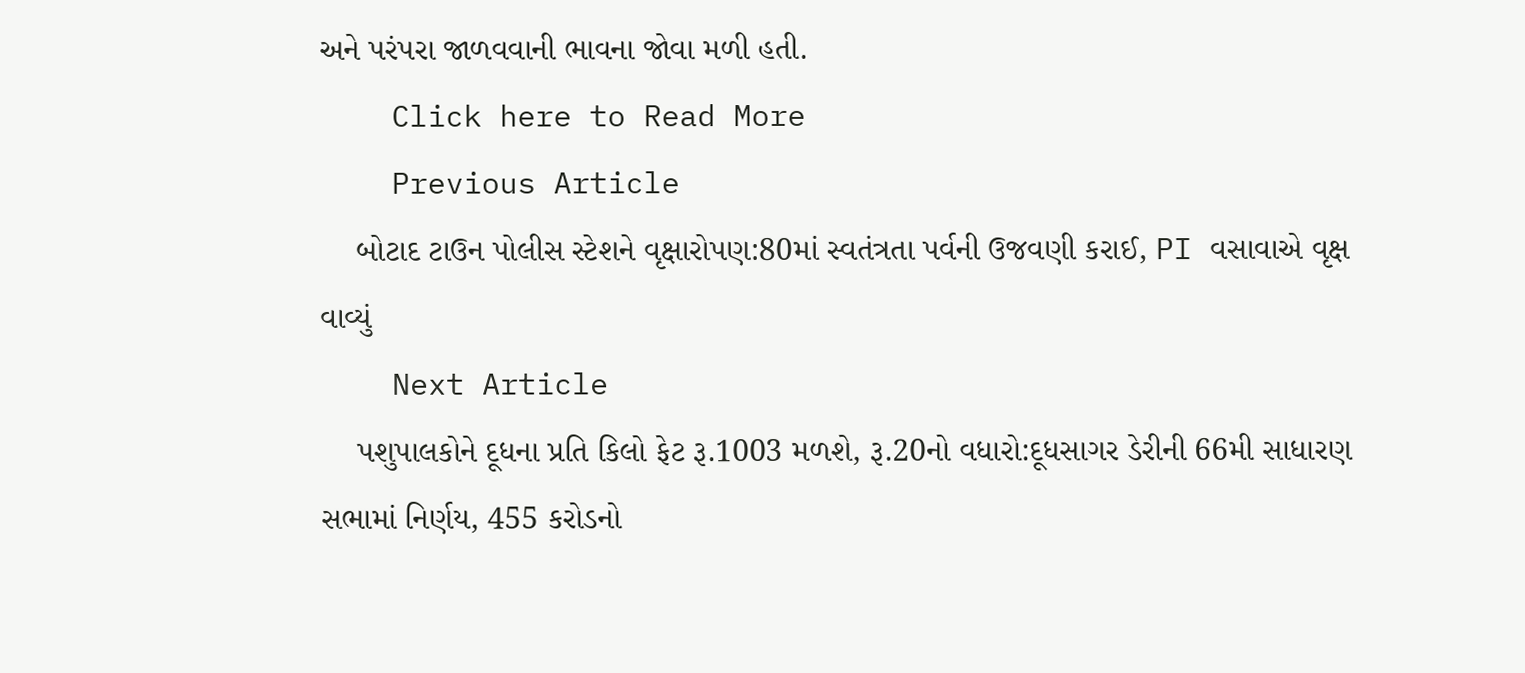અને પરંપરા જાળવવાની ભાવના જોવા મળી હતી.
    Click here to Read More
    Previous Article
    બોટાદ ટાઉન પોલીસ સ્ટેશને વૃક્ષારોપણ:80માં સ્વતંત્રતા પર્વની ઉજવણી કરાઈ, PI વસાવાએ વૃક્ષ વાવ્યું
    Next Article
    પશુપાલકોને દૂધના પ્રતિ કિલો ફેટ રૂ.1003 મળશે, રૂ.20નો વધારો:દૂધસાગર ડેરીની 66મી સાધારણ સભામાં નિર્ણય, 455 કરોડનો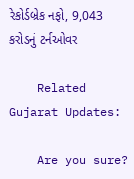રેકોર્ડબ્રેક નફો, 9,043 કરોડનું ટર્નઓવર

    Related Gujarat Updates:

    Are you sure?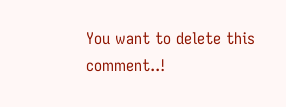You want to delete this comment..!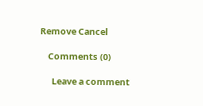Remove Cancel

    Comments (0)

      Leave a comment